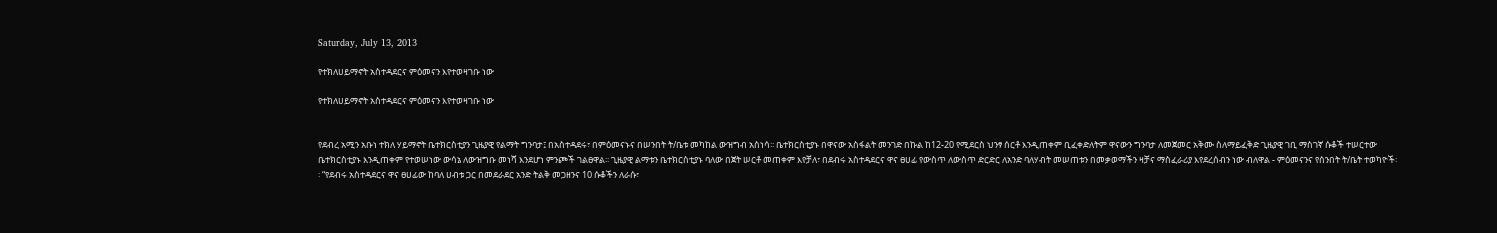Saturday, July 13, 2013

የተክለሀይማኖት አስተዳደርና ምዕመናን እየተወዛገቡ ነው

የተክለሀይማኖት አስተዳደርና ምዕመናን እየተወዛገቡ ነው


የደብረ አሚን አቡነ ተክለ ሃይማኖት ቤተክርስቲያን ጊዜያዊ የልማት ግንባታ፤ በአስተዳደሩ፣ በምዕመናኑና በሠንበት ት/ቤቱ መካከል ውዝግብ አስነሳ፡፡ ቤተክርስቲያኑ በዋናው አስፋልት መንገድ በኩል ከ12-20 የሚደርስ ህንፃ ሰርቶ እንዲጠቀም ቢፈቀድለትም ዋናውን ግንባታ ለመጀመር አቅሙ ስለማይፈቅድ ጊዜያዊ ገቢ ማስገኛ ሱቆች ተሠርተው ቤተክርስቲያኑ እንዲጠቀም የተወሠነው ውሳኔ ለውዝግቡ መነሻ እንደሆነ ምንጮች ገልፀዋል፡፡ ጊዜያዊ ልማቱን ቤተክርስቲያኑ ባለው በጀት ሠርቶ መጠቀም እየቻለ፣ በደብሩ አስተዳደርና ዋና ፀሀፊ የውስጥ ለውስጥ ድርድር ለአንድ ባለሃብት መሠጠቱን በመቃወማችን ዛቻና ማስፈራሪያ እየደረሰብን ነው ብለዋል - ምዕመናንና የሰንበት ት/ቤት ተወካዮች፡፡ “የደብሩ አስተዳደርና ዋና ፀሀፊው ከባለ ሀብቱ ጋር በመደራደር አንድ ትልቅ መጋዘንና 10 ሱቆችን ለራሱ፣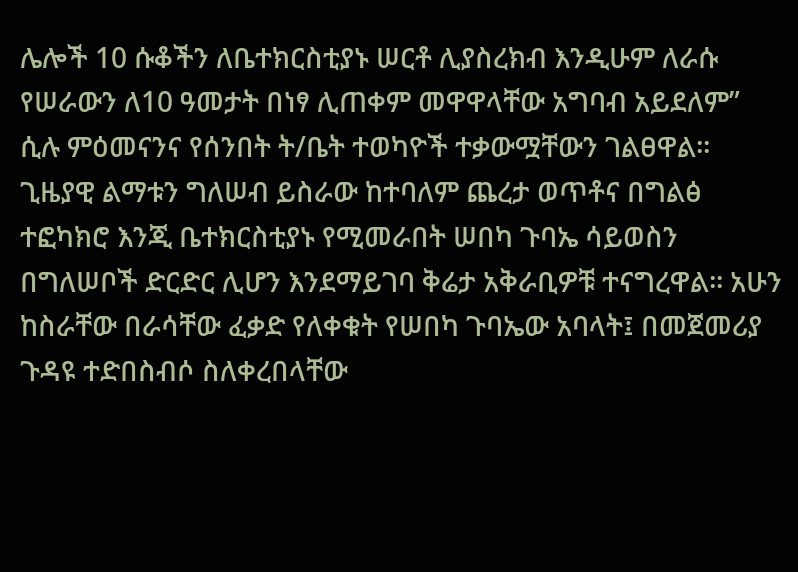ሌሎች 10 ሱቆችን ለቤተክርስቲያኑ ሠርቶ ሊያስረክብ እንዲሁም ለራሱ የሠራውን ለ10 ዓመታት በነፃ ሊጠቀም መዋዋላቸው አግባብ አይደለም” ሲሉ ምዕመናንና የሰንበት ት/ቤት ተወካዮች ተቃውሟቸውን ገልፀዋል፡፡
ጊዜያዊ ልማቱን ግለሠብ ይስራው ከተባለም ጨረታ ወጥቶና በግልፅ ተፎካክሮ እንጂ ቤተክርስቲያኑ የሚመራበት ሠበካ ጉባኤ ሳይወስን በግለሠቦች ድርድር ሊሆን እንደማይገባ ቅሬታ አቅራቢዎቹ ተናግረዋል፡፡ አሁን ከስራቸው በራሳቸው ፈቃድ የለቀቁት የሠበካ ጉባኤው አባላት፤ በመጀመሪያ ጉዳዩ ተድበስብሶ ስለቀረበላቸው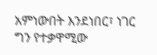አምነውበት እንደነበር፣ ነገር ግን የተቃዋሚው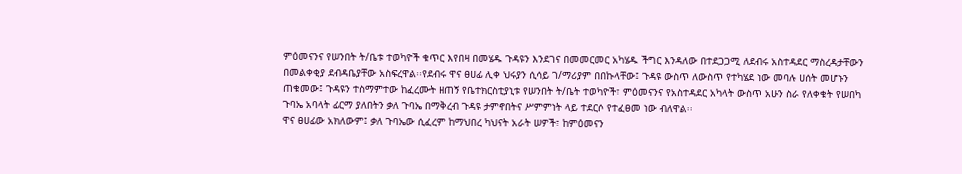ምዕመናንና የሠንበት ት/ቤቱ ተወካዮች ቁጥር እየበዛ በመሄዱ ጉዳዩን እንደገና በመመርመር አካሄዱ ችግር እንዳለው በተደጋጋሚ ለደብሩ አስተዳደር ማስረዳታቸውን በመልቀቂያ ደብዳቤያቸው አስፍረዋል፡፡የደብሩ ዋና ፀሀፊ ሊቀ ህሩያን ሲሳይ ገ/ማሪያም በበኩላቸው፤ ጉዳዩ ውስጥ ለውስጥ የተካሄደ ነው መባሉ ሀሰት መሆኑን ጠቁመው፤ ጉዳዩን ተስማምተው ከፈረሙት ዘጠኝ የቤተክርስቲያኒቱ የሠንበት ት/ቤት ተወካዮች፣ ምዕመናንና የአስተዳደር አካላት ውስጥ አሁን ስራ የለቀቁት የሠበካ ጉባኤ አባላት ፊርማ ያለበትን ቃለ ጉባኤ በማቅረብ ጉዳዩ ታምኖበትና ሥምምነት ላይ ተደርሶ የተፈፀመ ነው ብለዋል፡፡
ዋና ፀሀፊው አክለውም፤ ቃለ ጉባኤው ሲፈረም ከማህበረ ካህናት አራት ሠዎች፣ ከምዕመናን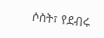ሶስት፣ የደብሩ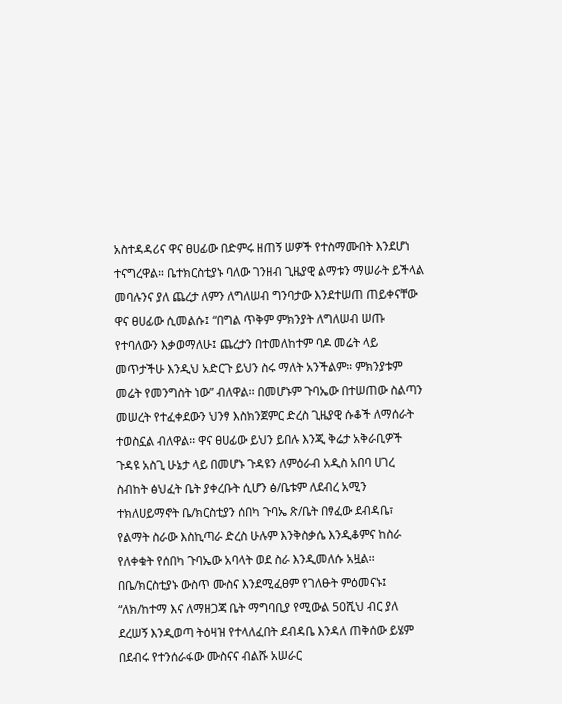አስተዳዳሪና ዋና ፀሀፊው በድምሩ ዘጠኝ ሠዎች የተስማሙበት እንደሆነ ተናግረዋል። ቤተክርስቲያኑ ባለው ገንዘብ ጊዜያዊ ልማቱን ማሠራት ይችላል መባሉንና ያለ ጨረታ ለምን ለግለሠብ ግንባታው እንደተሠጠ ጠይቀናቸው ዋና ፀሀፊው ሲመልሱ፤ “በግል ጥቅም ምክንያት ለግለሠብ ሠጡ የተባለውን እቃወማለሁ፤ ጨረታን በተመለከተም ባዶ መሬት ላይ መጥታችሁ እንዲህ አድርጉ ይህን ስሩ ማለት አንችልም። ምክንያቱም መሬት የመንግስት ነው” ብለዋል፡፡ በመሆኑም ጉባኤው በተሠጠው ስልጣን መሠረት የተፈቀደውን ህንፃ እስክንጀምር ድረስ ጊዜያዊ ሱቆች ለማሰራት ተወስኗል ብለዋል፡፡ ዋና ፀሀፊው ይህን ይበሉ እንጂ ቅሬታ አቅራቢዎች ጉዳዩ አስጊ ሁኔታ ላይ በመሆኑ ጉዳዩን ለምዕራብ አዲስ አበባ ሀገረ ስብከት ፅህፈት ቤት ያቀረቡት ሲሆን ፅ/ቤቱም ለደብረ አሚን ተክለሀይማኖት ቤ/ክርስቲያን ሰበካ ጉባኤ ጽ/ቤት በፃፈው ደብዳቤ፣ የልማት ስራው እስኪጣራ ድረስ ሁሉም እንቅስቃሴ እንዲቆምና ከስራ የለቀቁት የሰበካ ጉባኤው አባላት ወደ ስራ እንዲመለሱ አዟል፡፡
በቤ/ክርስቲያኑ ውስጥ ሙስና እንደሚፈፀም የገለፁት ምዕመናኑ፤ “ለክ/ከተማ እና ለማዘጋጃ ቤት ማግባቢያ የሚውል 50ሺህ ብር ያለ ደረሠኝ እንዲወጣ ትዕዛዝ የተላለፈበት ደብዳቤ እንዳለ ጠቅሰው ይሄም በደብሩ የተንሰራፋው ሙስናና ብልሹ አሠራር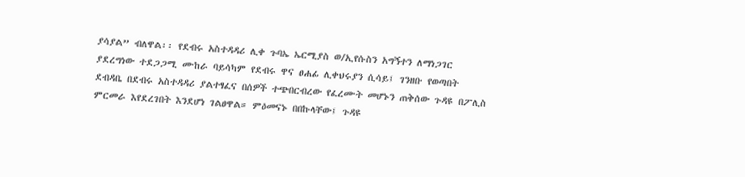ያሳያል” ብለዋል፡፡ የደብሩ አስተዳዳሪ ሊቀ ጉባኤ ኤርሚያስ ወ/ኢየሱስን አግኝተን ለማነጋገር ያደረግነው ተደጋጋሚ ሙከራ ባይሳካም የደብሩ ዋና ፀሐፊ ሊቀህሩያን ሲሳይ፤ ገንዘቡ የወጣበት ደብዳቤ በደብሩ አስተዳዳሪ ያልተፃፈና በሰዎች ተጭበርብረው የፈረሙት መሆኑን ጠቅሰው ጉዳዩ በፖሊስ ምርመራ እየደረገበት እንደሆነ ገልፀዋል። ምዕመናኑ በበኩላቸው፤ ጉዳዩ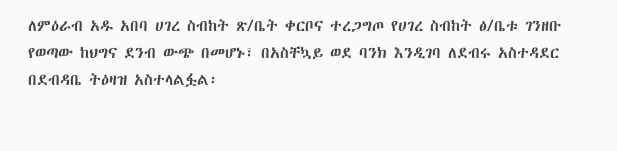ለምዕራብ አዱ አበባ ሀገረ ስብከት ጽ/ቤት ቀርቦና ተረጋግጦ የሀገረ ስብከት ፅ/ቤቱ ገንዘቡ የወጣው ከህግና ደንብ ውጭ በመሆኑ፣ በአስቸኳይ ወደ ባንክ እንዲገባ ለደብሩ አስተዳደር በደብዳቤ ትዕዛዝ አስተላልፏል፡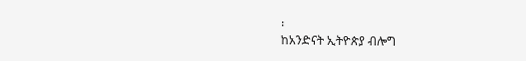፡
ከአንድናት ኢትዮጵያ ብሎግ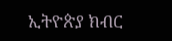ኢትዮጵያ ክብር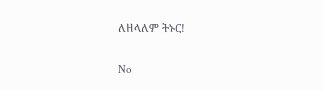ለዘላለም ትኑር!

No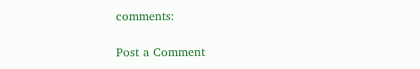comments:

Post a Comment